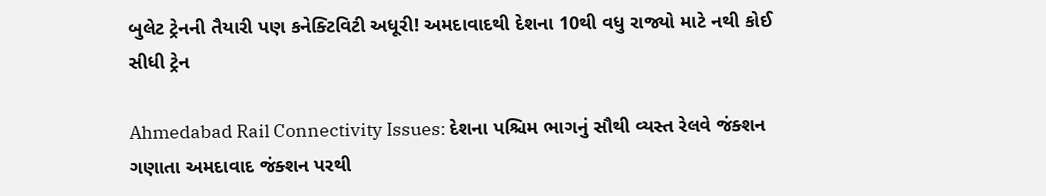બુલેટ ટ્રેનની તૈયારી પણ કનેક્ટિવિટી અધૂરી! અમદાવાદથી દેશના 10થી વધુ રાજ્યો માટે નથી કોઈ સીધી ટ્રેન

Ahmedabad Rail Connectivity Issues: દેશના પશ્ચિમ ભાગનું સૌથી વ્યસ્ત રેલવે જંક્શન ગણાતા અમદાવાદ જંક્શન પરથી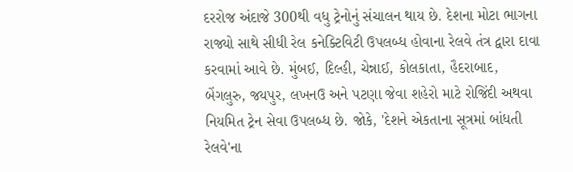દરરોજ અંદાજે 300થી વધુ ટ્રેનોનું સંચાલન થાય છે. દેશના મોટા ભાગના રાજ્યો સાથે સીધી રેલ કનેક્ટિવિટી ઉપલબ્ધ હોવાના રેલવે તંત્ર દ્વારા દાવા કરવામાં આવે છે. મુંબઈ, દિલ્હી, ચેન્નાઈ, કોલકાતા, હૈદરાબાદ, બેંગલુરુ, જયપુર, લખનઉ અને પટણા જેવા શહેરો માટે રોજિંદી અથવા નિયમિત ટ્રેન સેવા ઉપલબ્ધ છે. જોકે, 'દેશને એકતાના સૂત્રમાં બાંધતી રેલવે'ના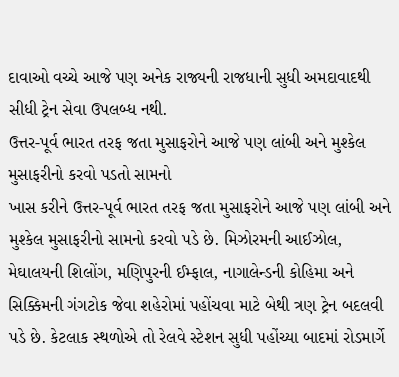દાવાઓ વચ્ચે આજે પણ અનેક રાજ્યની રાજધાની સુધી અમદાવાદથી સીધી ટ્રેન સેવા ઉપલબ્ધ નથી.
ઉત્તર-પૂર્વ ભારત તરફ જતા મુસાફરોને આજે પણ લાંબી અને મુશ્કેલ મુસાફરીનો કરવો પડતો સામનો
ખાસ કરીને ઉત્તર-પૂર્વ ભારત તરફ જતા મુસાફરોને આજે પણ લાંબી અને મુશ્કેલ મુસાફરીનો સામનો કરવો પડે છે. મિઝોરમની આઈઝોલ, મેઘાલયની શિલોંગ, મણિપુરની ઈમ્ફાલ, નાગાલેન્ડની કોહિમા અને સિક્કિમની ગંગટોક જેવા શહેરોમાં પહોંચવા માટે બેથી ત્રણ ટ્રેન બદલવી પડે છે. કેટલાક સ્થળોએ તો રેલવે સ્ટેશન સુધી પહોંચ્યા બાદમાં રોડમાર્ગે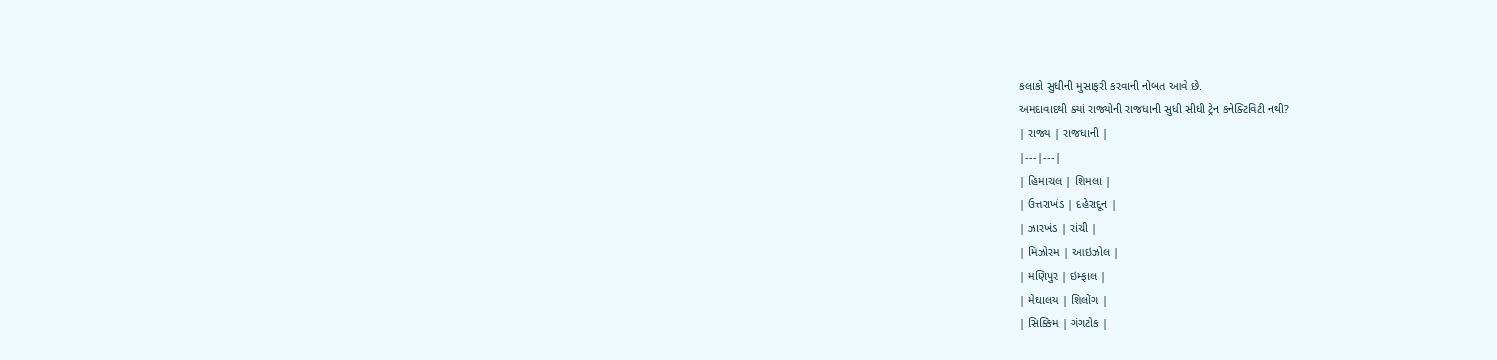કલાકો સુધીની મુસાફરી કરવાની નોબત આવે છે.
અમદાવાદથી ક્યાં રાજ્યોની રાજધાની સુધી સીધી ટ્રેન કનેક્ટિવિટી નથી?
| રાજ્ય | રાજધાની |
|---|---|
| હિમાચલ | શિમલા |
| ઉત્તરાખંડ | દહેરાદૂન |
| ઝારખંડ | રાંચી |
| મિઝોરમ | આઇઝોલ |
| મણિપુર | ઇમ્ફાલ |
| મેઘાલય | શિલોંગ |
| સિક્કિમ | ગંગટોક |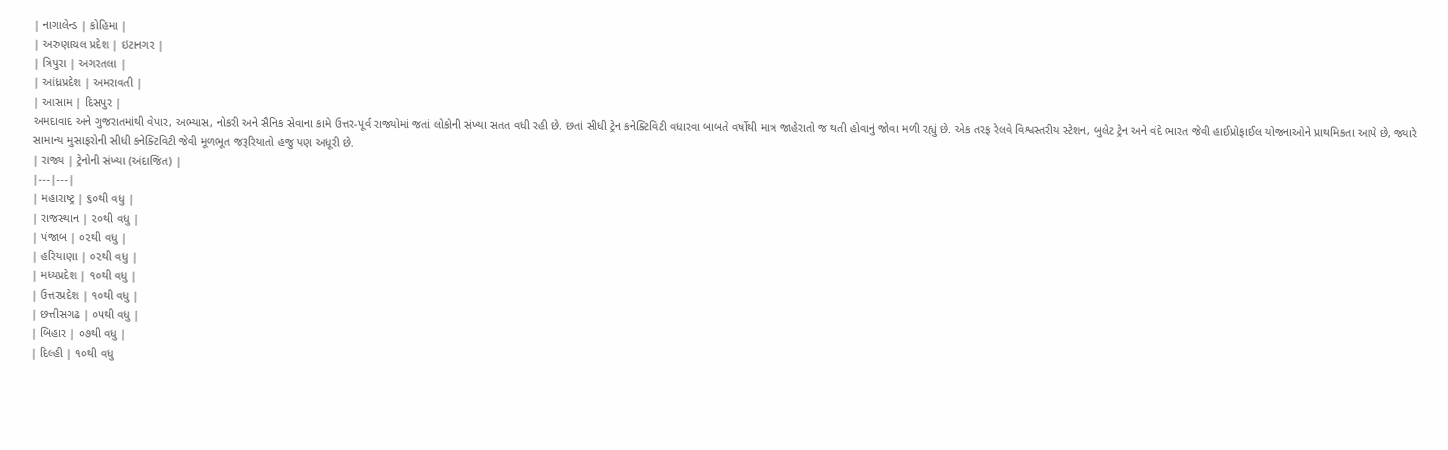| નાગાલેન્ડ | કોહિમા |
| અરુણાચલ પ્રદેશ | ઇટાનગર |
| ત્રિપુરા | અગરતલા |
| આંધ્રપ્રદેશ | અમરાવતી |
| આસામ | દિસપુર |
અમદાવાદ અને ગુજરાતમાંથી વેપાર, અભ્યાસ, નોકરી અને સૈનિક સેવાના કામે ઉત્તર-પૂર્વ રાજ્યોમાં જતાં લોકોની સંખ્યા સતત વધી રહી છે. છતાં સીધી ટ્રેન કનેક્ટિવિટી વધારવા બાબતે વર્ષોથી માત્ર જાહેરાતો જ થતી હોવાનું જોવા મળી રહ્યું છે. એક તરફ રેલવે વિશ્વસ્તરીય સ્ટેશન, બુલેટ ટ્રેન અને વંદે ભારત જેવી હાઈપ્રોફાઈલ યોજનાઓને પ્રાથમિકતા આપે છે, જ્યારે સામાન્ય મુસાફરોની સીધી કનેક્ટિવિટી જેવી મૂળભૂત જરૂરિયાતો હજુ પણ અધૂરી છે.
| રાજ્ય | ટ્રેનોની સંખ્યા (અંદાજિત) |
|---|---|
| મહારાષ્ટ્ર | ૬૦થી વધુ |
| રાજસ્થાન | ૨૦થી વધુ |
| પંજાબ | ૦૨થી વધુ |
| હરિયાણા | ૦૨થી વધુ |
| મધ્યપ્રદેશ | ૧૦થી વધુ |
| ઉત્તરપ્રદેશ | ૧૦થી વધુ |
| છત્તીસગઢ | ૦૫થી વધુ |
| બિહાર | ૦૭થી વધુ |
| દિલ્હી | ૧૦થી વધુ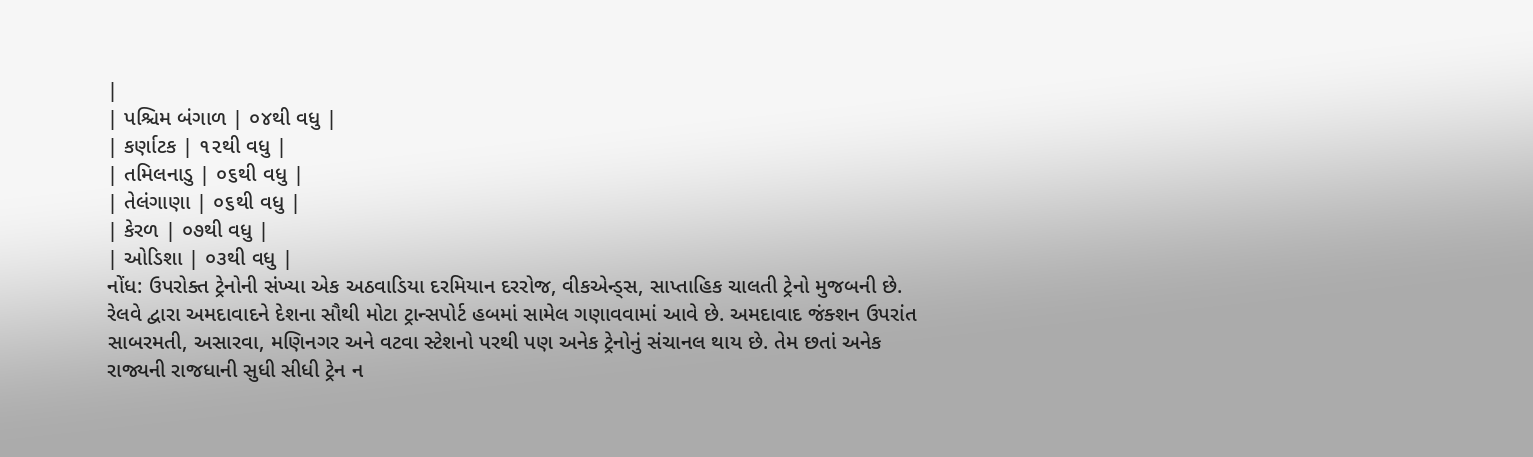|
| પશ્ચિમ બંગાળ | ૦૪થી વધુ |
| કર્ણાટક | ૧૨થી વધુ |
| તમિલનાડુ | ૦૬થી વધુ |
| તેલંગાણા | ૦૬થી વધુ |
| કેરળ | ૦૭થી વધુ |
| ઓડિશા | ૦૩થી વધુ |
નોંધ: ઉપરોક્ત ટ્રેનોની સંખ્યા એક અઠવાડિયા દરમિયાન દરરોજ, વીકએન્ડ્સ, સાપ્તાહિક ચાલતી ટ્રેનો મુજબની છે.
રેલવે દ્વારા અમદાવાદને દેશના સૌથી મોટા ટ્રાન્સપોર્ટ હબમાં સામેલ ગણાવવામાં આવે છે. અમદાવાદ જંક્શન ઉપરાંત સાબરમતી, અસારવા, મણિનગર અને વટવા સ્ટેશનો પરથી પણ અનેક ટ્રેનોનું સંચાનલ થાય છે. તેમ છતાં અનેક રાજ્યની રાજધાની સુધી સીધી ટ્રેન ન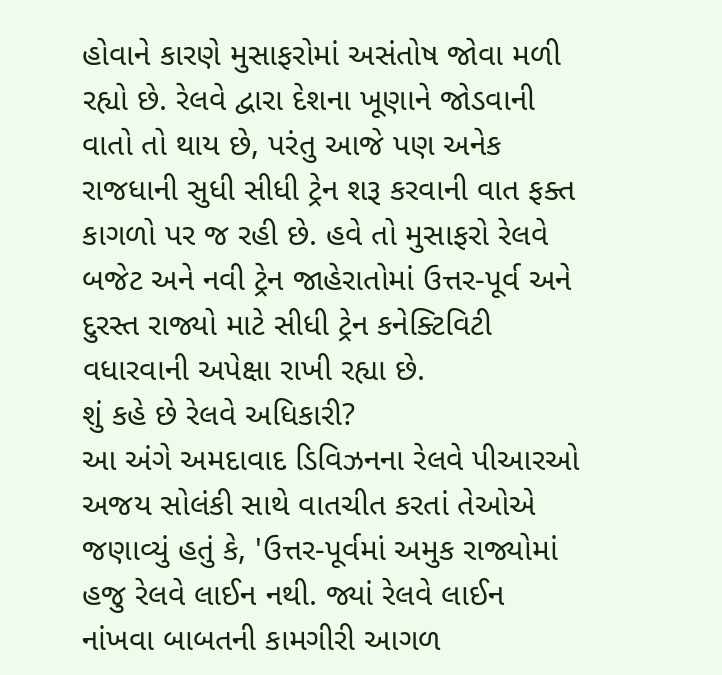હોવાને કારણે મુસાફરોમાં અસંતોષ જોવા મળી રહ્યો છે. રેલવે દ્વારા દેશના ખૂણાને જોડવાની વાતો તો થાય છે, પરંતુ આજે પણ અનેક રાજધાની સુધી સીધી ટ્રેન શરૂ કરવાની વાત ફક્ત કાગળો પર જ રહી છે. હવે તો મુસાફરો રેલવે બજેટ અને નવી ટ્રેન જાહેરાતોમાં ઉત્તર-પૂર્વ અને દુરસ્ત રાજ્યો માટે સીધી ટ્રેન કનેક્ટિવિટી વધારવાની અપેક્ષા રાખી રહ્યા છે.
શું કહે છે રેલવે અધિકારી?
આ અંગે અમદાવાદ ડિવિઝનના રેલવે પીઆરઓ અજય સોલંકી સાથે વાતચીત કરતાં તેઓએ જણાવ્યું હતું કે, 'ઉત્તર-પૂર્વમાં અમુક રાજ્યોમાં હજુ રેલવે લાઈન નથી. જ્યાં રેલવે લાઈન નાંખવા બાબતની કામગીરી આગળ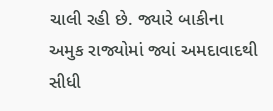ચાલી રહી છે. જ્યારે બાકીના અમુક રાજ્યોમાં જ્યાં અમદાવાદથી સીધી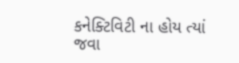કનેક્ટિવિટી ના હોય ત્યાં જવા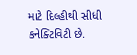માટે દિલ્હીથી સીધી કનેક્ટિવિટી છે.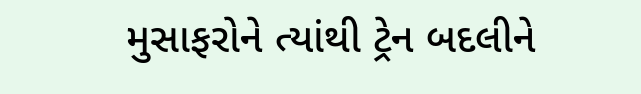મુસાફરોને ત્યાંથી ટ્રેન બદલીને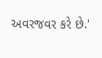અવરજવર કરે છે.'